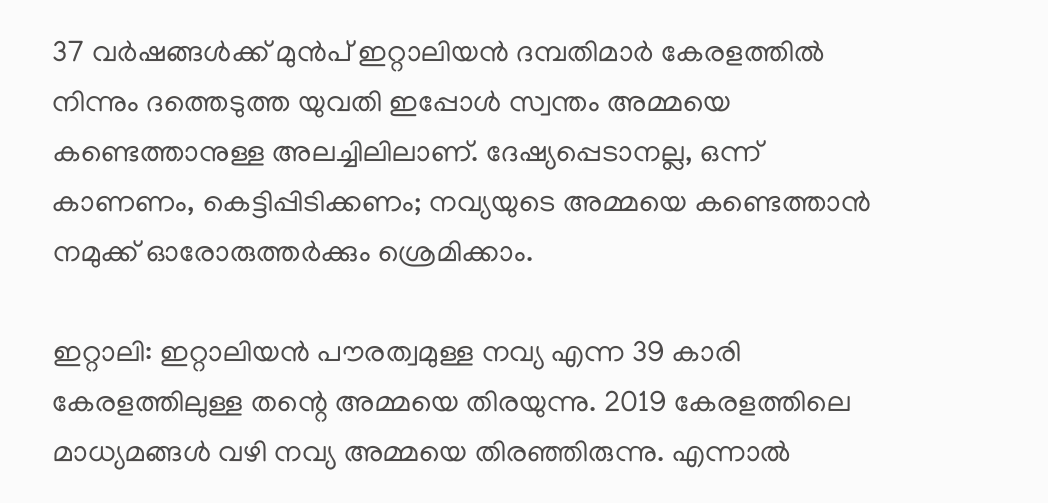37 വര്‍ഷങ്ങള്‍ക്ക് മുന്‍പ് ഇറ്റാലിയന്‍ ദമ്പതിമാര്‍ കേരളത്തിൽ നിന്നും ദത്തെടുത്ത യുവതി ഇപ്പോള്‍ സ്വന്തം അമ്മയെ കണ്ടെത്താനുള്ള അലച്ചിലിലാണ്. ദേഷ്യപ്പെടാനല്ല, ഒന്ന് കാണണം, കെട്ടിപ്പിടിക്കണം; നവ്യയുടെ അമ്മയെ കണ്ടെത്താൻ നമുക്ക് ഓരോരുത്തർക്കും ശ്രെമിക്കാം.

ഇറ്റാലി: ഇറ്റാലിയന്‍ പൗരത്വമുള്ള നവ്യ എന്ന 39 കാരി കേരളത്തിലുള്ള തന്റെ അമ്മയെ തിരയുന്നു. 2019 കേരളത്തിലെ മാധ്യമങ്ങൾ വഴി നവ്യ അമ്മയെ തിരഞ്ഞിരുന്നു. എന്നാൽ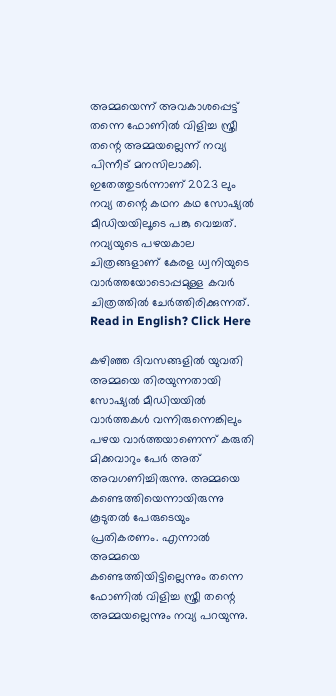അമ്മയെന്ന് അവകാശപ്പെട്ട് തന്നെ ഫോണിൽ വിളിച്ച സ്ത്രീ തന്റെ അമ്മയല്ലെന്ന് നവ്യ പിന്നീട് മനസിലാക്കി. ഇതേത്തുടർന്നാണ് 2023 ലും നവ്യ തന്റെ കഥന കഥ സോഷ്യൽ മീഡിയയിലൂടെ പങ്കു വെച്ചത്. നവ്യയുടെ പഴയകാല ചിത്രങ്ങളാണ് കേരള ധ്വനിയുടെ വാർത്തയോടൊപ്പമുള്ള കവർ ചിത്രത്തിൽ ചേർത്തിരിക്കുന്നത്. Read in English? Click Here

കഴിഞ്ഞ ദിവസങ്ങളിൽ യുവതി അമ്മയെ തിരയുന്നതായി സോഷ്യൽ മീഡിയയിൽ വാർത്തകൾ വന്നിരുന്നെങ്കിലും പഴയ വാർത്തയാണെന്ന് കരുതി മിക്കവാറും പേർ അത് അവഗണിച്ചിരുന്നു. അമ്മയെ കണ്ടെത്തിയെന്നായിരുന്നു കൂടുതൽ പേരുടെയും പ്രതികരണം. എന്നാൽ അമ്മയെ കണ്ടെത്തിയിട്ടില്ലെന്നും തന്നെ ഫോണിൽ വിളിച്ച സ്ത്രീ തന്റെ അമ്മയല്ലെന്നും നവ്യ പറയുന്നു.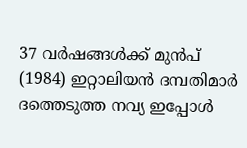37 വര്‍ഷങ്ങള്‍ക്ക് മുന്‍പ് (1984) ഇറ്റാലിയന്‍ ദമ്പതിമാര്‍ ദത്തെടുത്ത നവ്യ ഇപ്പോള്‍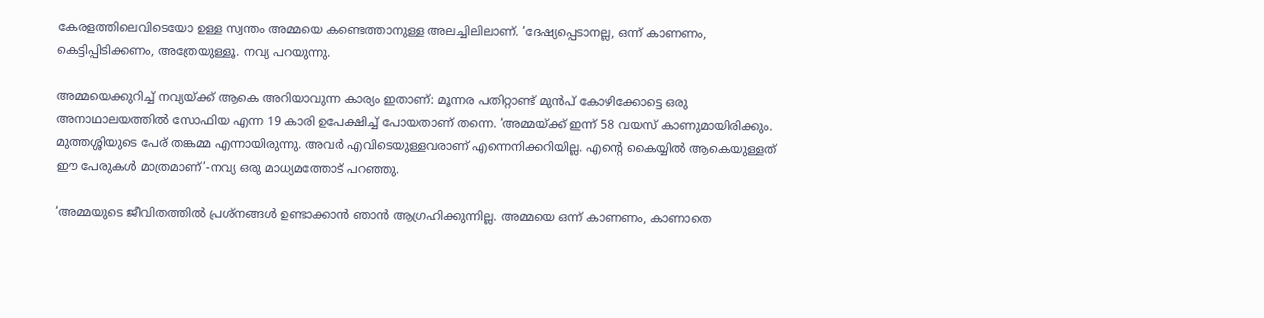കേരളത്തിലെവിടെയോ ഉള്ള സ്വന്തം അമ്മയെ കണ്ടെത്താനുള്ള അലച്ചിലിലാണ്. ‘ദേഷ്യപ്പെടാനല്ല, ഒന്ന് കാണണം, കെട്ടിപ്പിടിക്കണം, അത്രേയുള്ളൂ. നവ്യ പറയുന്നു.

അമ്മയെക്കുറിച്ച് നവ്യയ്ക്ക് ആകെ അറിയാവുന്ന കാര്യം ഇതാണ്: മൂന്നര പതിറ്റാണ്ട് മുന്‍പ് കോഴിക്കോട്ടെ ഒരു അനാഥാലയത്തില്‍ സോഫിയ എന്ന 19 കാരി ഉപേക്ഷിച്ച് പോയതാണ് തന്നെ. ‘അമ്മയ്ക്ക് ഇന്ന് 58 വയസ് കാണുമായിരിക്കും. മുത്തശ്ശിയുടെ പേര് തങ്കമ്മ എന്നായിരുന്നു. അവര്‍ എവിടെയുള്ളവരാണ് എന്നെനിക്കറിയില്ല. എന്റെ കൈയ്യില്‍ ആകെയുള്ളത് ഈ പേരുകള്‍ മാത്രമാണ്’-നവ്യ ഒരു മാധ്യമത്തോട് പറഞ്ഞു.

‘അമ്മയുടെ ജീവിതത്തില്‍ പ്രശ്‌നങ്ങള്‍ ഉണ്ടാക്കാന്‍ ഞാന്‍ ആഗ്രഹിക്കുന്നില്ല. അമ്മയെ ഒന്ന് കാണണം, കാണാതെ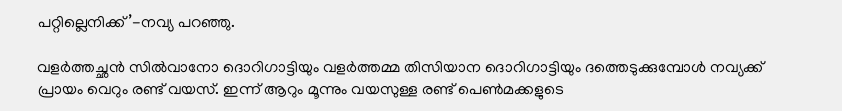പറ്റില്ലെനിക്ക്’-നവ്യ പറഞ്ഞു.

വളര്‍ത്തച്ഛന്‍ സില്‍വാനോ ദൊറിഗാട്ടിയും വളര്‍ത്തമ്മ തിസിയാന ദൊറിഗാട്ടിയും ദത്തെടുക്കുമ്പോള്‍ നവ്യക്ക് പ്രായം വെറും രണ്ട് വയസ്. ഇന്ന് ആറും മൂന്നും വയസുള്ള രണ്ട് പെണ്‍മക്കളുടെ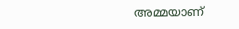അമ്മയാണ്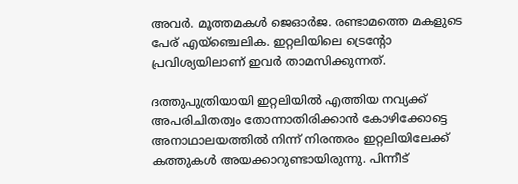അവര്‍. മൂത്തമകള്‍ ജെഓര്‍ജ. രണ്ടാമത്തെ മകളുടെ പേര് എയ്‌ഞ്ചെലിക. ഇറ്റലിയിലെ ട്രെന്റോ പ്രവിശ്യയിലാണ് ഇവർ താമസിക്കുന്നത്.

ദത്തുപുത്രിയായി ഇറ്റലിയില്‍ എത്തിയ നവ്യക്ക് അപരിചിതത്വം തോന്നാതിരിക്കാന്‍ കോഴിക്കോട്ടെ അനാഥാലയത്തില്‍ നിന്ന് നിരന്തരം ഇറ്റലിയിലേക്ക് കത്തുകള്‍ അയക്കാറുണ്ടായിരുന്നു. പിന്നീട്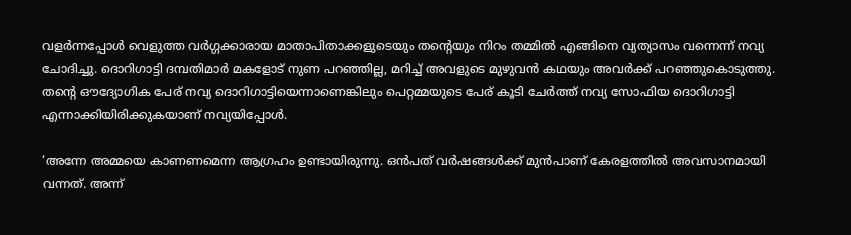വളര്‍ന്നപ്പോള്‍ വെളുത്ത വര്‍ഗ്ഗക്കാരായ മാതാപിതാക്കളുടെയും തന്റെയും നിറം തമ്മില്‍ എങ്ങിനെ വ്യത്യാസം വന്നെന്ന് നവ്യ ചോദിച്ചു. ദൊറിഗാട്ടി ദമ്പതിമാര്‍ മകളോട് നുണ പറഞ്ഞില്ല, മറിച്ച് അവളുടെ മുഴുവന്‍ കഥയും അവര്‍ക്ക് പറഞ്ഞുകൊടുത്തു. തന്റെ ഔദ്യോഗിക പേര് നവ്യ ദൊറിഗാട്ടിയെന്നാണെങ്കിലും പെറ്റമ്മയുടെ പേര് കൂടി ചേർത്ത് നവ്യ സോഫിയ ദൊറിഗാട്ടി എന്നാക്കിയിരിക്കുകയാണ് നവ്യയിപ്പോൾ.

‘അന്നേ അമ്മയെ കാണണമെന്ന ആഗ്രഹം ഉണ്ടായിരുന്നു. ഒന്‍പത് വര്‍ഷങ്ങള്‍ക്ക് മുന്‍പാണ് കേരളത്തില്‍ അവസാനമായി വന്നത്. അന്ന്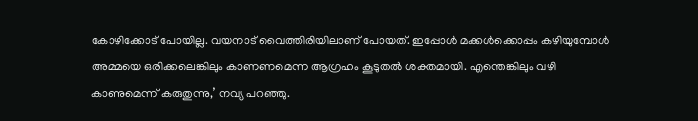കോഴിക്കോട് പോയില്ല. വയനാട് വൈത്തിരിയിലാണ് പോയത്. ഇപ്പോള്‍ മക്കള്‍ക്കൊപ്പം കഴിയുമ്പോള്‍ അമ്മയെ ഒരിക്കലെങ്കിലും കാണണമെന്ന ആഗ്രഹം കൂടുതല്‍ ശക്തമായി. എന്തെങ്കിലും വഴി കാണുമെന്ന് കരുതുന്നു,’ നവ്യ പറഞ്ഞു.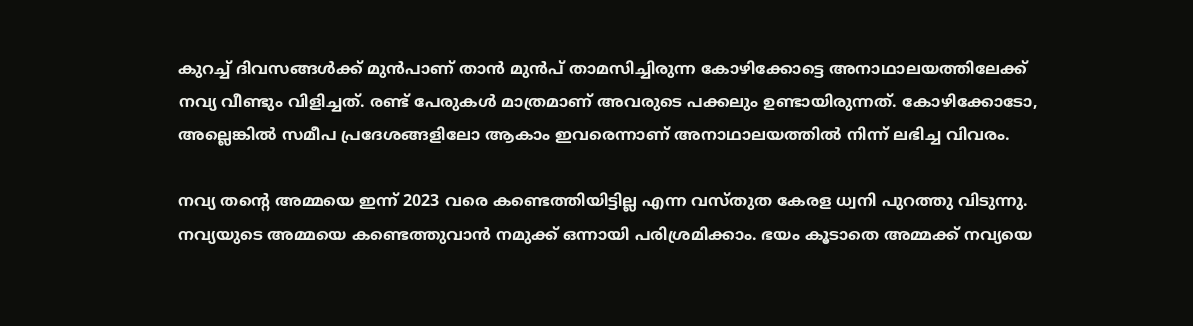കുറച്ച് ദിവസങ്ങള്‍ക്ക് മുന്‍പാണ് താന്‍ മുന്‍പ് താമസിച്ചിരുന്ന കോഴിക്കോട്ടെ അനാഥാലയത്തിലേക്ക് നവ്യ വീണ്ടും വിളിച്ചത്. രണ്ട് പേരുകള്‍ മാത്രമാണ് അവരുടെ പക്കലും ഉണ്ടായിരുന്നത്. കോഴിക്കോടോ, അല്ലെങ്കില്‍ സമീപ പ്രദേശങ്ങളിലോ ആകാം ഇവരെന്നാണ് അനാഥാലയത്തില്‍ നിന്ന് ലഭിച്ച വിവരം.

നവ്യ തന്റെ അമ്മയെ ഇന്ന് 2023 വരെ കണ്ടെത്തിയിട്ടില്ല എന്ന വസ്തുത കേരള ധ്വനി പുറത്തു വിടുന്നു. നവ്യയുടെ അമ്മയെ കണ്ടെത്തുവാൻ നമുക്ക് ഒന്നായി പരിശ്രമിക്കാം. ഭയം കൂടാതെ അമ്മക്ക് നവ്യയെ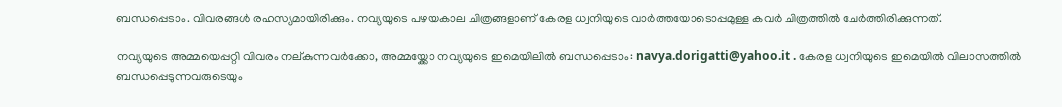ബന്ധപ്പെടാം. വിവരങ്ങൾ രഹസ്യമായിരിക്കും. നവ്യയുടെ പഴയകാല ചിത്രങ്ങളാണ് കേരള ധ്വനിയുടെ വാർത്തയോടൊപ്പമുള്ള കവർ ചിത്രത്തിൽ ചേർത്തിരിക്കുന്നത്.

നവ്യയുടെ അമ്മയെപ്പറ്റി വിവരം നല്കുന്നവർക്കോ, അമ്മയ്ക്കോ നവ്യയുടെ ഇമെയിലിൽ ബന്ധപ്പെടാം: navya.dorigatti@yahoo.it . കേരള ധ്വനിയുടെ ഇമെയിൽ വിലാസത്തിൽ ബന്ധപ്പെടുന്നവരുടെയും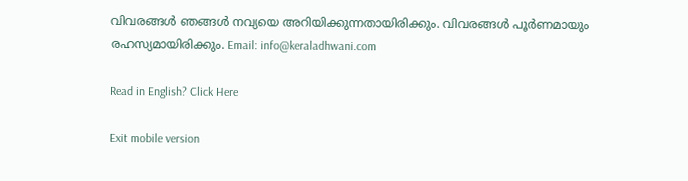വിവരങ്ങൾ ഞങ്ങൾ നവ്യയെ അറിയിക്കുന്നതായിരിക്കും. വിവരങ്ങൾ പൂർണമായും രഹസ്യമായിരിക്കും. Email: info@keraladhwani.com

Read in English? Click Here

Exit mobile version